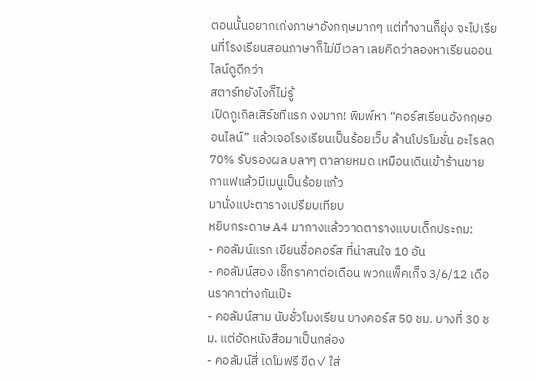ตอนนั้นอยากเก่งภาษาอังกฤษมากๆ แต่ทำงานก็ยุ่ง จะไปเรียนที่โรงเรียนสอนภาษาก็ไม่มีเวลา เลยคิดว่าลองหาเรียนออนไลน์ดูดีกว่า
สตาร์ทยังไงก็ไม่รู้
เปิดกูเกิลเสิร์ชทีแรก งงมาก! พิมพ์หา “คอร์สเรียนอังกฤษออนไลน์” แล้วเจอโรงเรียนเป็นร้อยเว็บ ล้านโปรโมชั่น อะไรลด 70% รับรองผล บลาๆ ตาลายหมด เหมือนเดินเข้าร้านขายกาแฟแล้วมีเมนูเป็นร้อยแก้ว
มานั่งแปะตารางเปรียบเทียบ
หยิบกระดาษ A4 มากางแล้ววาดตารางแบบเด็กประถม:
- คอลัมน์แรก เขียนชื่อคอร์ส ที่น่าสนใจ 10 อัน
- คอลัมน์สอง เช็กราคาต่อเดือน พวกแพ็คเก็จ 3/6/12 เดือนราคาต่างกันเป๊ะ
- คอลัมน์สาม นับชั่วโมงเรียน บางคอร์ส 50 ชม. บางที่ 30 ชม. แต่อัดหนังสือมาเป็นกล่อง
- คอลัมน์สี่ เดโมฟรี ขีด✓ ใส่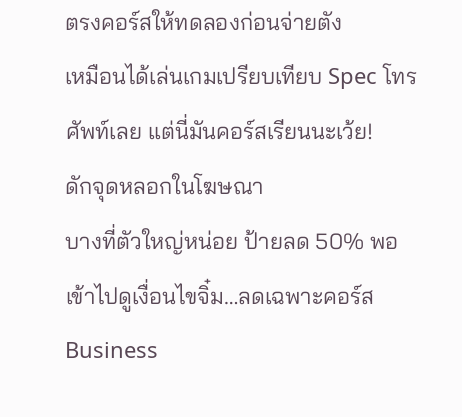ตรงคอร์สให้ทดลองก่อนจ่ายตัง
เหมือนได้เล่นเกมเปรียบเทียบ Spec โทรศัพท์เลย แต่นี่มันคอร์สเรียนนะเว้ย!
ดักจุดหลอกในโฆษณา
บางที่ตัวใหญ่หน่อย ป้ายลด 50% พอเข้าไปดูเงื่อนไขจิ๋ม…ลดเฉพาะคอร์ส Business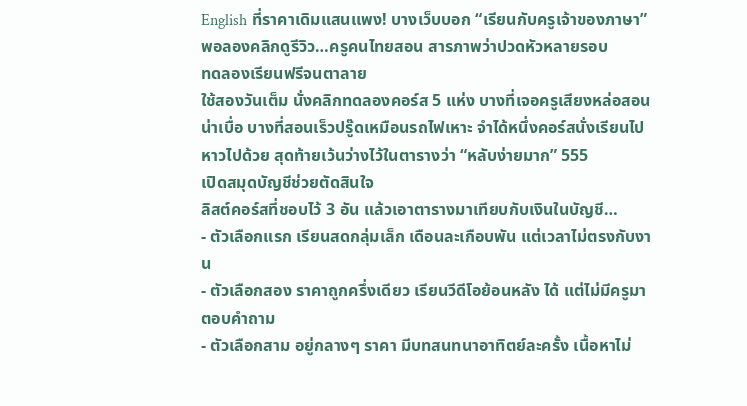English ที่ราคาเดิมแสนเเพง! บางเว็บบอก “เรียนกับครูเจ้าของภาษา” พอลองคลิกดูรีวิว…ครูคนไทยสอน สารภาพว่าปวดหัวหลายรอบ
ทดลองเรียนฟรีจนตาลาย
ใช้สองวันเต็ม นั่งคลิกทดลองคอร์ส 5 แห่ง บางที่เจอครูเสียงหล่อสอนน่าเบื่อ บางที่สอนเร็วปรู๊ดเหมือนรถไฟเหาะ จำได้หนึ่งคอร์สนั่งเรียนไปหาวไปด้วย สุดท้ายเว้นว่างไว้ในตารางว่า “หลับง่ายมาก” 555
เปิดสมุดบัญชีช่วยตัดสินใจ
ลิสต์คอร์สที่ชอบไว้ 3 อัน แล้วเอาตารางมาเทียบกับเงินในบัญชี…
- ตัวเลือกแรก เรียนสดกลุ่มเล็ก เดือนละเกือบพัน แต่เวลาไม่ตรงกับงาน
- ตัวเลือกสอง ราคาถูกครึ่งเดียว เรียนวีดีโอย้อนหลัง ได้ แต่ไม่มีครูมาตอบคำถาม
- ตัวเลือกสาม อยู่กลางๆ ราคา มีบทสนทนาอาทิตย์ละครั้ง เนื้อหาไม่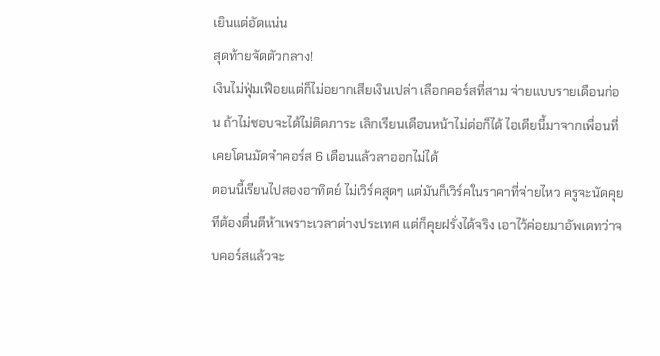เยินแต่อัดแน่น
สุดท้ายจัดตัวกลาง!
เงินไม่ฟุ่มเฟือยแต่ก็ไม่อยากเสียเงินเปล่า เลือกคอร์สที่สาม จ่ายแบบรายเดือนก่อน ถ้าไม่ชอบจะได้ไม่ติดภาระ เลิกเรียนเดือนหน้าไม่ต่อก็ได้ ไอเดียนี้มาจากเพื่อนที่เคยโดนมัดจำคอร์ส 6 เดือนแล้วลาออกไม่ได้
ตอนนี้เรียนไปสองอาทิตย์ ไม่เวิร์คสุดๆ แต่มันก็เวิร์คในราคาที่จ่ายไหว ครูจะนัดคุยทีต้องตื่นตีห้าเพราะเวลาต่างประเทศ แต่ก็คุยฝรั่งได้จริง เอาไว้ค่อยมาอัพเดทว่าจบคอร์สแล้วจะ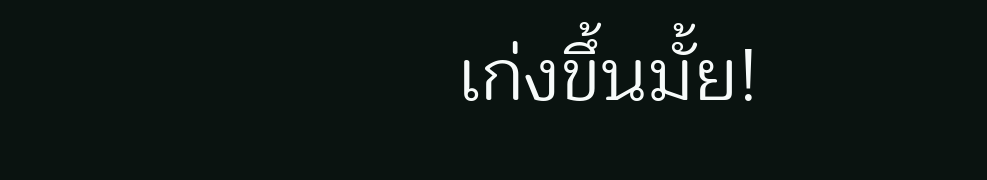เก่งขึ้นมั้ย!